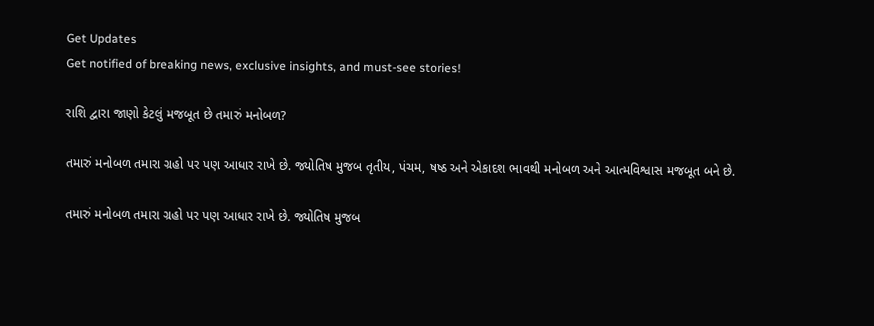Get Updates
Get notified of breaking news, exclusive insights, and must-see stories!

રાશિ દ્વારા જાણો કેટલું મજબૂત છે તમારું મનોબળ?

તમારું મનોબળ તમારા ગ્રહો પર પણ આધાર રાખે છે. જ્યોતિષ મુજબ તૃતીય, પંચમ, ષષ્ઠ અને એકાદશ ભાવથી મનોબળ અને આત્મવિશ્વાસ મજબૂત બને છે.

તમારું મનોબળ તમારા ગ્રહો પર પણ આધાર રાખે છે. જ્યોતિષ મુજબ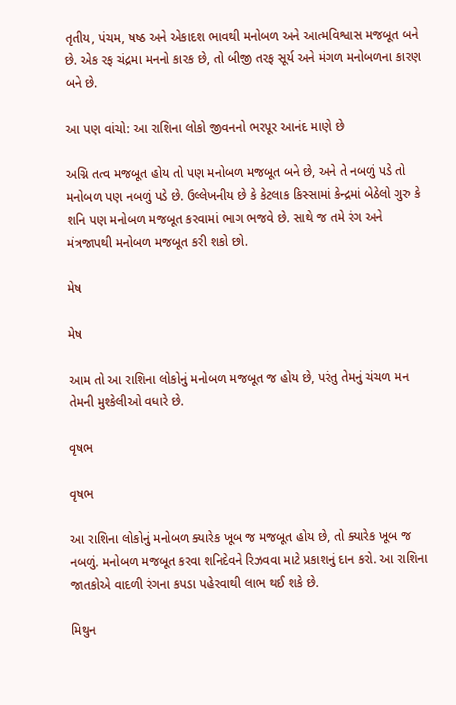તૃતીય, પંચમ, ષષ્ઠ અને એકાદશ ભાવથી મનોબળ અને આત્મવિશ્વાસ મજબૂત બને છે. એક રફ ચંદ્રમા મનનો કારક છે, તો બીજી તરફ સૂર્ય અને મંગળ મનોબળના કારણ બને છે.

આ પણ વાંચો: આ રાશિના લોકો જીવનનો ભરપૂર આનંદ માણે છે

અગ્નિ તત્વ મજબૂત હોય તો પણ મનોબળ મજબૂત બને છે, અને તે નબળું પડે તો મનોબળ પણ નબળું પડે છે. ઉલ્લેખનીય છે કે કેટલાક કિસ્સામાં કેન્દ્રમાં બેઠેલો ગુરુ કે શનિ પણ મનોબળ મજબૂત કરવામાં ભાગ ભજવે છે. સાથે જ તમે રંગ અને મંત્રજાપથી મનોબળ મજબૂત કરી શકો છો.

મેષ

મેષ

આમ તો આ રાશિના લોકોનું મનોબળ મજબૂત જ હોય છે, પરંતુ તેમનું ચંચળ મન તેમની મુશ્કેલીઓ વધારે છે.

વૃષભ

વૃષભ

આ રાશિના લોકોનું મનોબળ ક્યારેક ખૂબ જ મજબૂત હોય છે, તો ક્યારેક ખૂબ જ નબળું. મનોબળ મજબૂત કરવા શનિદેવને રિઝવવા માટે પ્રકાશનું દાન કરો. આ રાશિના જાતકોએ વાદળી રંગના કપડા પહેરવાથી લાભ થઈ શકે છે.

મિથુન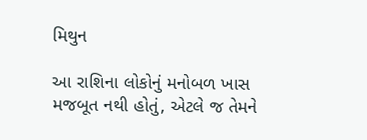મિથુન

આ રાશિના લોકોનું મનોબળ ખાસ મજબૂત નથી હોતું, એટલે જ તેમને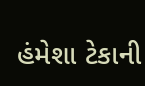હંમેશા ટેકાની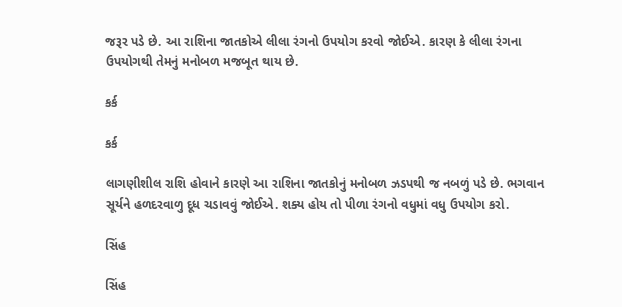જરૂર પડે છે. આ રાશિના જાતકોએ લીલા રંગનો ઉપયોગ કરવો જોઈએ. કારણ કે લીલા રંગના ઉપયોગથી તેમનું મનોબળ મજબૂત થાય છે.

કર્ક

કર્ક

લાગણીશીલ રાશિ હોવાને કારણે આ રાશિના જાતકોનું મનોબળ ઝડપથી જ નબળું પડે છે. ભગવાન સૂર્યને હળદરવાળુ દૂધ ચડાવવું જોઈએ. શક્ય હોય તો પીળા રંગનો વધુમાં વધુ ઉપયોગ કરો.

સિંહ

સિંહ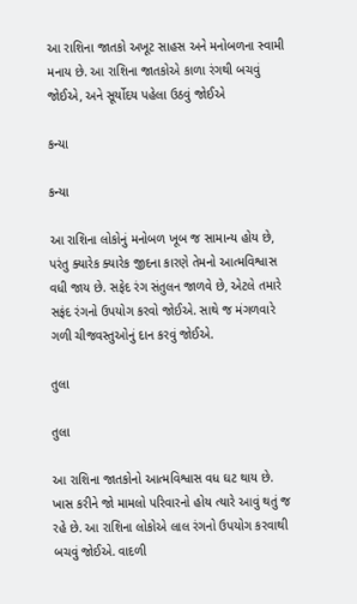આ રાશિના જાતકો અખૂટ સાહસ અને મનોબળના સ્વામી મનાય છે. આ રાશિના જાતકોએ કાળા રંગથી બચવું જોઈએ, અને સૂર્યોદય પહેલા ઉઠવું જોઈએ

કન્યા

કન્યા

આ રાશિના લોકોનું મનોબળ ખૂબ જ સામાન્ય હોય છે, પરંતુ ક્યારેક ક્યારેક જીદના કારણે તેમનો આત્મવિશ્વાસ વધી જાય છે. સફેદ રંગ સંતુલન જાળવે છે, એટલે તમારે સફંદ રંગનો ઉપયોગ કરવો જોઈએ. સાથે જ મંગળવારે ગળી ચીજવસ્તુઓનું દાન કરવું જોઈએ.

તુલા

તુલા

આ રાશિના જાતકોનો આત્મવિશ્વાસ વધ ઘટ થાય છે. ખાસ કરીને જો મામલો પરિવારનો હોય ત્યારે આવું થતું જ રહે છે. આ રાશિના લોકોએ લાલ રંગનો ઉપયોગ કરવાથી બચવું જોઈએ. વાદળી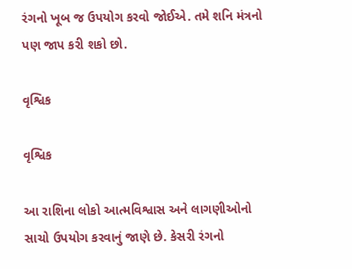રંગનો ખૂબ જ ઉપયોગ કરવો જોઈએ. તમે શનિ મંત્રનો પણ જાપ કરી શકો છો.

વૃશ્વિક

વૃશ્વિક

આ રાશિના લોકો આત્મવિશ્વાસ અને લાગણીઓનો સાચો ઉપયોગ કરવાનું જાણે છે. કેસરી રંગનો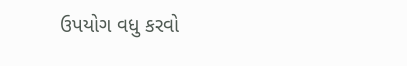ઉપયોગ વધુ કરવો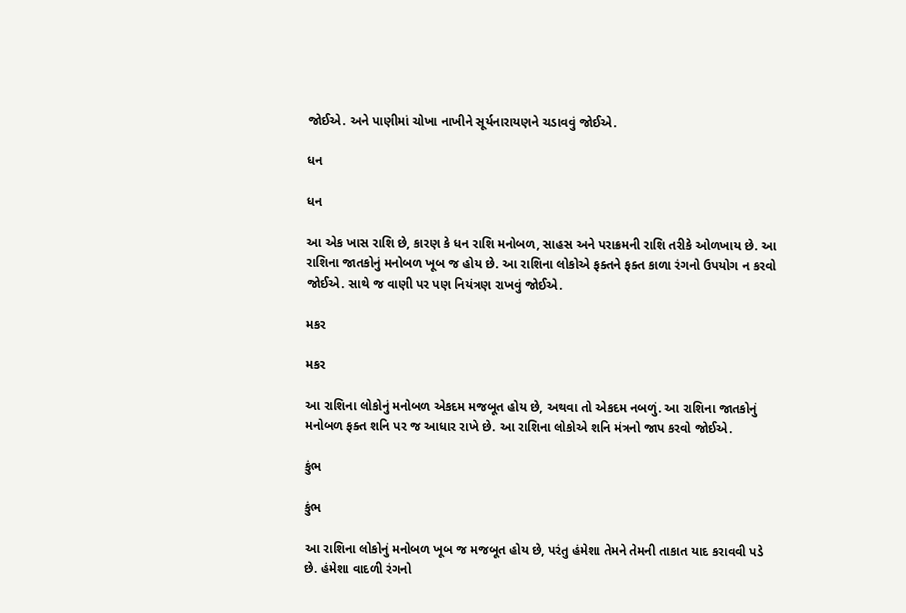જોઈએ. અને પાણીમાં ચોખા નાખીને સૂર્યનારાયણને ચડાવવું જોઈએ.

ધન

ધન

આ એક ખાસ રાશિ છે, કારણ કે ધન રાશિ મનોબળ, સાહસ અને પરાક્રમની રાશિ તરીકે ઓળખાય છે. આ રાશિના જાતકોનું મનોબળ ખૂબ જ હોય છે. આ રાશિના લોકોએ ફક્તને ફક્ત કાળા રંગનો ઉપયોગ ન કરવો જોઈએ. સાથે જ વાણી પર પણ નિયંત્રણ રાખવું જોઈએ.

મકર

મકર

આ રાશિના લોકોનું મનોબળ એકદમ મજબૂત હોય છે, અથવા તો એકદમ નબળું. આ રાશિના જાતકોનું મનોબળ ફક્ત શનિ પર જ આધાર રાખે છે. આ રાશિના લોકોએ શનિ મંત્રનો જાપ કરવો જોઈએ.

કુંભ

કુંભ

આ રાશિના લોકોનું મનોબળ ખૂબ જ મજબૂત હોય છે, પરંતુ હંમેશા તેમને તેમની તાકાત યાદ કરાવવી પડે છે. હંમેશા વાદળી રંગનો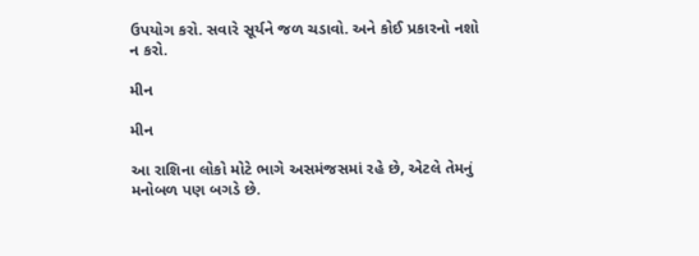ઉપયોગ કરો. સવારે સૂર્યને જળ ચડાવો. અને કોઈ પ્રકારનો નશો ન કરો.

મીન

મીન

આ રાશિના લોકો મોટે ભાગે અસમંજસમાં રહે છે, એટલે તેમનું મનોબળ પણ બગડે છે.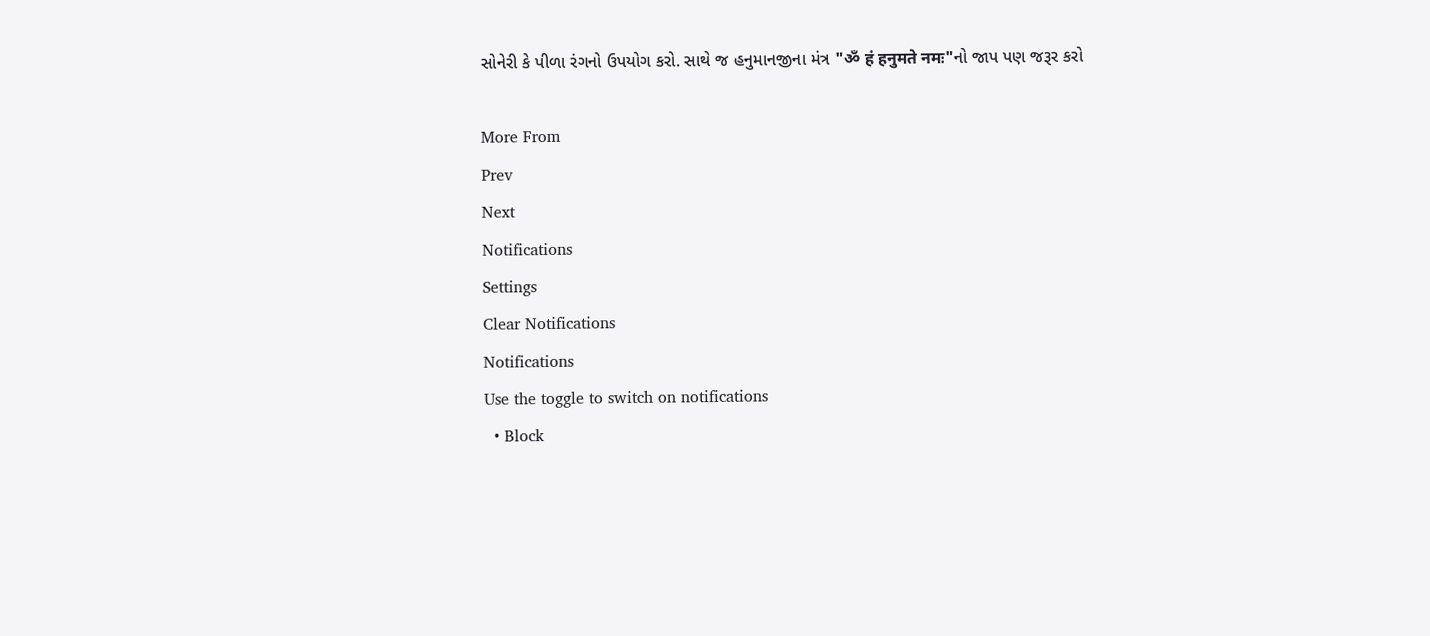સોનેરી કે પીળા રંગનો ઉપયોગ કરો. સાથે જ હનુમાનજીના મંત્ર "ॐ हं हनुमते नमः"નો જાપ પણ જરૂર કરો

More From
Prev
Next
Notifications
Settings
Clear Notifications
Notifications
Use the toggle to switch on notifications
  • Block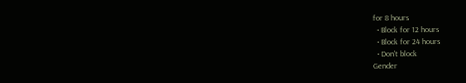for 8 hours
  • Block for 12 hours
  • Block for 24 hours
  • Don't block
Gender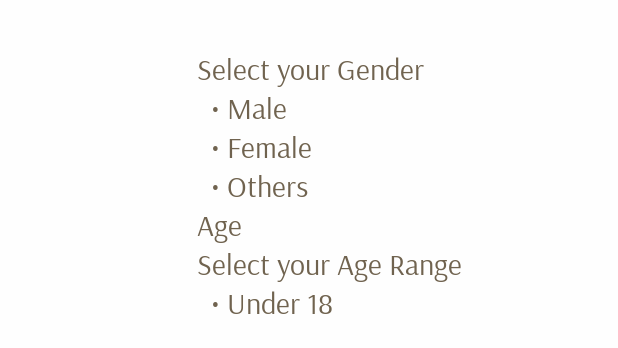Select your Gender
  • Male
  • Female
  • Others
Age
Select your Age Range
  • Under 18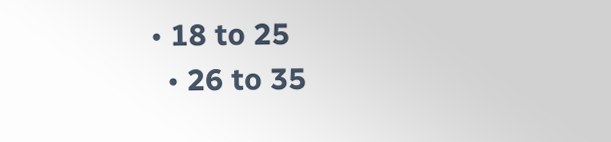• 18 to 25
  • 26 to 35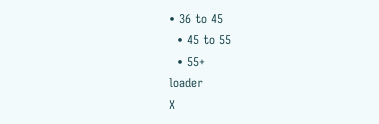• 36 to 45
  • 45 to 55
  • 55+
loader
X